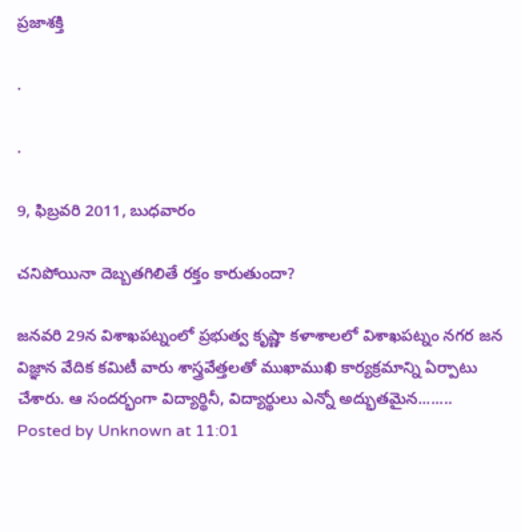ప్రజాశక్తి

.

.

9, ఫిబ్రవరి 2011, బుధవారం

చనిపోయినా దెబ్బతగిలితే రక్తం కారుతుందా?

జనవరి 29న విశాఖపట్నంలో ప్రభుత్వ కృష్ణా కళాశాలలో విశాఖపట్నం నగర జన విజ్ఞాన వేదిక కమిటీ వారు శాస్త్రవేత్తలతో ముఖాముఖి కార్యక్రమాన్ని ఏర్పాటు చేశారు. ఆ సందర్భంగా విద్యార్థినీ, విద్యార్థులు ఎన్నో అద్భుతమైన........
Posted by Unknown at 11:01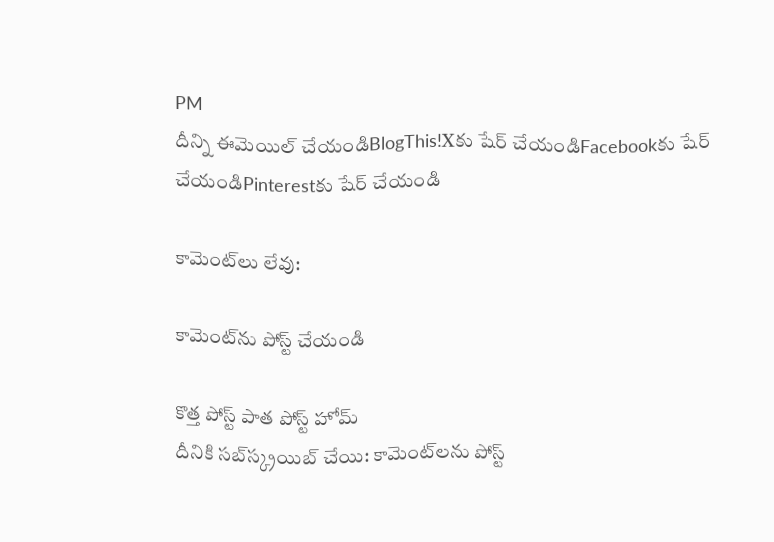PM
దీన్ని ఈమెయిల్‌ చేయండిBlogThis!Xకు షేర్ చేయండిFacebookకు షేర్ చేయండిPinterestకు షేర్ చేయండి

కామెంట్‌లు లేవు:

కామెంట్‌ను పోస్ట్ చేయండి

కొత్త పోస్ట్ పాత పోస్ట్ హోమ్
దీనికి సబ్‌స్క్రయిబ్ చేయి: కామెంట్‌లను పోస్ట్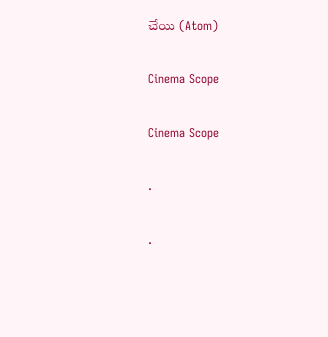చేయి (Atom)

Cinema Scope

Cinema Scope

.

.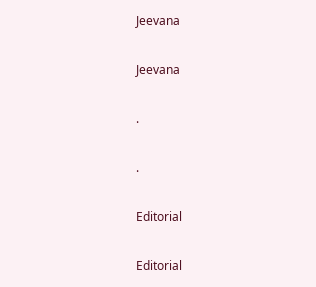Jeevana

Jeevana

.

.

Editorial

Editorial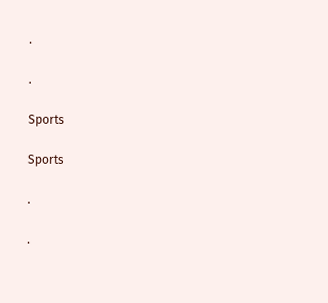.

.

Sports

Sports

.

.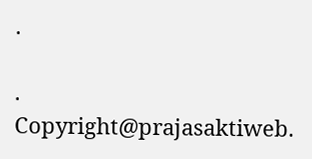.

.
Copyright@prajasaktiweb.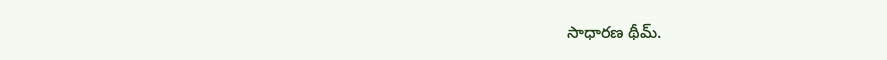సాధారణ థీమ్.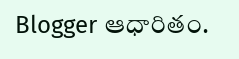Blogger ఆధారితం.